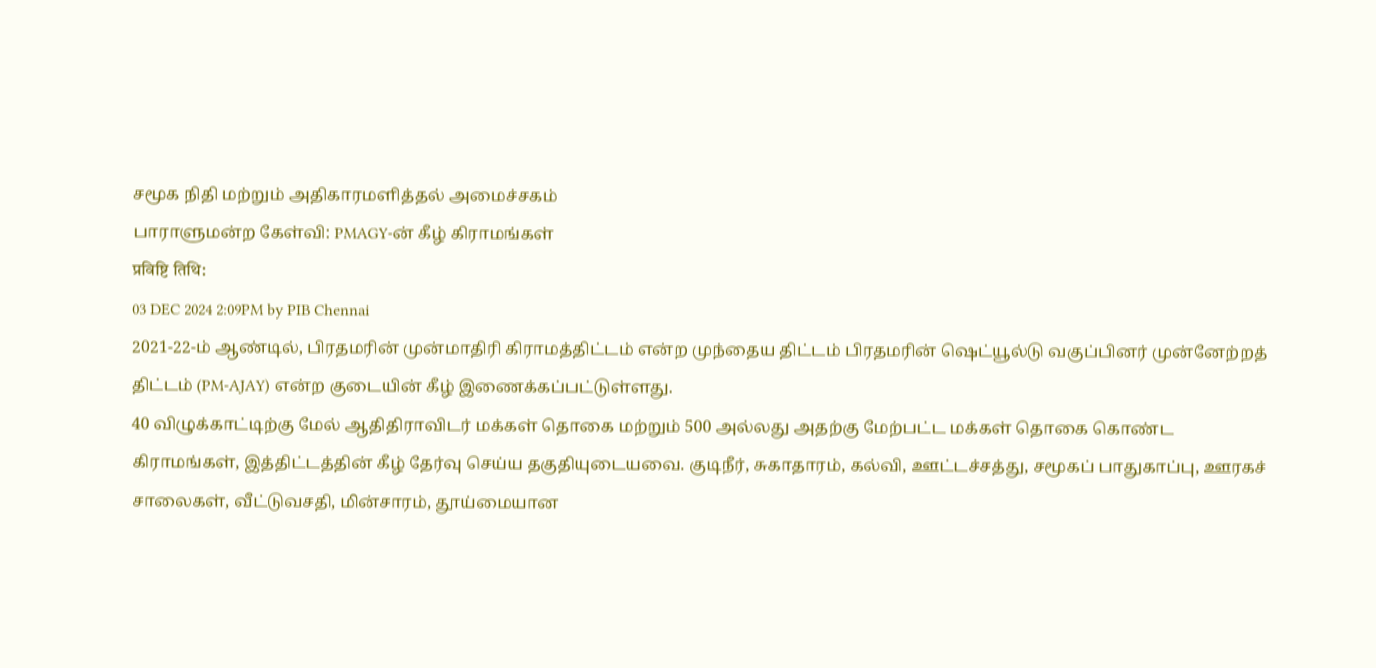சமூக நிதி மற்றும் அதிகாரமளித்தல் அமைச்சகம்
பாராளுமன்ற கேள்வி: PMAGY-ன் கீழ் கிராமங்கள்
प्रविष्टि तिथि:
03 DEC 2024 2:09PM by PIB Chennai
2021-22-ம் ஆண்டில், பிரதமரின் முன்மாதிரி கிராமத்திட்டம் என்ற முந்தைய திட்டம் பிரதமரின் ஷெட்யூல்டு வகுப்பினர் முன்னேற்றத் திட்டம் (PM-AJAY) என்ற குடையின் கீழ் இணைக்கப்பட்டுள்ளது.
40 விழுக்காட்டிற்கு மேல் ஆதிதிராவிடர் மக்கள் தொகை மற்றும் 500 அல்லது அதற்கு மேற்பட்ட மக்கள் தொகை கொண்ட கிராமங்கள், இத்திட்டத்தின் கீழ் தேர்வு செய்ய தகுதியுடையவை. குடிநீர், சுகாதாரம், கல்வி, ஊட்டச்சத்து, சமூகப் பாதுகாப்பு, ஊரகச் சாலைகள், வீட்டுவசதி, மின்சாரம், தூய்மையான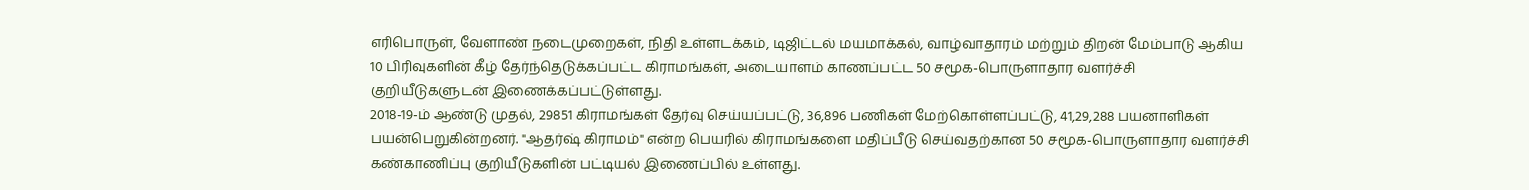எரிபொருள், வேளாண் நடைமுறைகள், நிதி உள்ளடக்கம், டிஜிட்டல் மயமாக்கல், வாழ்வாதாரம் மற்றும் திறன் மேம்பாடு ஆகிய 10 பிரிவுகளின் கீழ் தேர்ந்தெடுக்கப்பட்ட கிராமங்கள், அடையாளம் காணப்பட்ட 50 சமூக-பொருளாதார வளர்ச்சி குறியீடுகளுடன் இணைக்கப்பட்டுள்ளது.
2018-19-ம் ஆண்டு முதல், 29851 கிராமங்கள் தேர்வு செய்யப்பட்டு, 36,896 பணிகள் மேற்கொள்ளப்பட்டு, 41,29,288 பயனாளிகள் பயன்பெறுகின்றனர். "ஆதர்ஷ் கிராமம்" என்ற பெயரில் கிராமங்களை மதிப்பீடு செய்வதற்கான 50 சமூக-பொருளாதார வளர்ச்சி கண்காணிப்பு குறியீடுகளின் பட்டியல் இணைப்பில் உள்ளது.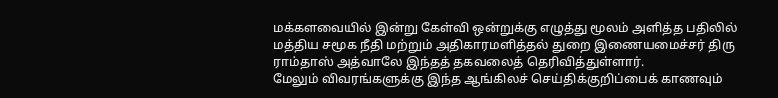மக்களவையில் இன்று கேள்வி ஒன்றுக்கு எழுத்து மூலம் அளித்த பதிலில் மத்திய சமூக நீதி மற்றும் அதிகாரமளித்தல் துறை இணையமைச்சர் திரு ராம்தாஸ் அத்வாலே இந்தத் தகவலைத் தெரிவித்துள்ளார்.
மேலும் விவரங்களுக்கு இந்த ஆங்கிலச் செய்திக்குறிப்பைக் காணவும்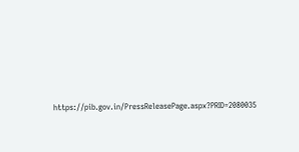https://pib.gov.in/PressReleasePage.aspx?PRID=2080035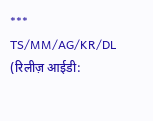***
TS/MM/AG/KR/DL
(रिलीज़ आईडी: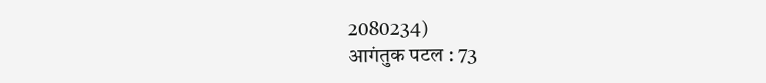2080234)
आगंतुक पटल : 73